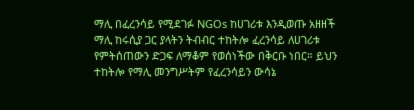ማሊ በፈረንሳይ የሚደገፉ NGOs ከሀገሪቱ እንዲወጡ አዘዘች
ማሊ ከሩሲያ ጋር ያላትን ትብብር ተከትሎ ፈረንሳይ ለሀገሪቱ የምትሰጠውን ድጋፍ ለማቆም የወሰነችው በቅርቡ ነበር። ይህን ተከትሎ የማሊ መንግሥትም የፈረንሳይን ውሳኔ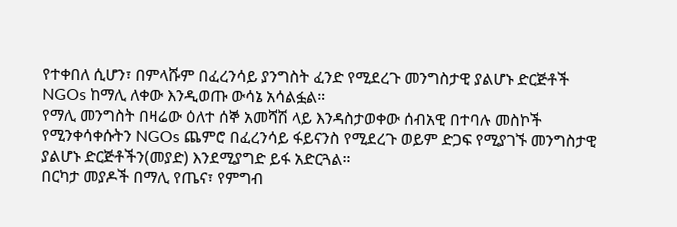የተቀበለ ሲሆን፣ በምላሹም በፈረንሳይ ያንግስት ፈንድ የሚደረጉ መንግስታዊ ያልሆኑ ድርጅቶች NGOs ከማሊ ለቀው እንዲወጡ ውሳኔ አሳልፏል።
የማሊ መንግስት በዛሬው ዕለተ ሰኞ አመሻሽ ላይ እንዳስታወቀው ሰብአዊ በተባሉ መስኮች የሚንቀሳቀሱትን NGOs ጨምሮ በፈረንሳይ ፋይናንስ የሚደረጉ ወይም ድጋፍ የሚያገኙ መንግስታዊ ያልሆኑ ድርጅቶችን(መያድ) እንደሚያግድ ይፋ አድርጓል።
በርካታ መያዶች በማሊ የጤና፣ የምግብ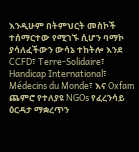እንዲሁም በትምህርት መስኮች ተሰማርተው የሚገኙ ሲሆን ባማኮ ያሳለፈችውን ውሳኔ ተከትሎ እንደ CCFD፣ Terre-Solidaire፣ Handicap International፣ Médecins du Monde፣ እና Oxfam ጨምሮ የተለያዩ NGOs የፈረንሳይ ዕርዳታ ማቋረጥን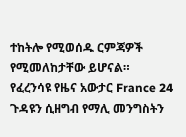ተከትሎ የሚወሰዱ ርምጃዎች የሚመለከታቸው ይሆናል።
የፈረንሳዩ የዜና አውታር France 24 ጉዳዩን ሲዘግብ የማሊ መንግስትን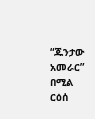“ጁንታው አመራር” በሚል ርዕሰ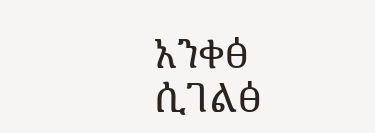አንቀፅ ሲገልፅ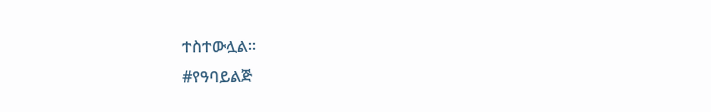ተስተውሏል።
#የዓባይልጅ